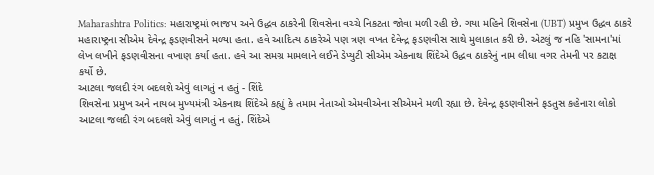Maharashtra Politics: મહારાષ્ટ્રમાં ભાજપ અને ઉદ્ધવ ઠાકરેની શિવસેના વચ્ચે નિકટતા જોવા મળી રહી છે. ગયા મહિને શિવસેના (UBT) પ્રમુખ ઉદ્ધવ ઠાકરે મહારાષ્ટ્રના સીએમ દેવેન્દ્ર ફડણવીસને મળ્યા હતા. હવે આદિત્ય ઠાકરેએ પણ ત્રણ વખત દેવેન્દ્ર ફડણવીસ સાથે મુલાકાત કરી છે. એટલું જ નહિ 'સામના'માં લેખ લખીને ફડણવીસના વખાણ કર્યા હતા. હવે આ સમગ્ર મામલાને લઈને ડેપ્યુટી સીએમ એકનાથ શિંદેએ ઉદ્ધવ ઠાકરેનું નામ લીધા વગર તેમની પર કટાક્ષ કર્યો છે.
આટલા જલદી રંગ બદલશે એવું લાગતું ન હતું - શિંદે
શિવસેના પ્રમુખ અને નાયબ મુખ્યમંત્રી એકનાથ શિંદેએ કહ્યું કે તમામ નેતાઓ એમવીએના સીએમને મળી રહ્યા છે. દેવેન્દ્ર ફડણવીસને ફડતુસ કહેનારા લોકો આટલા જલદી રંગ બદલશે એવું લાગતું ન હતું. શિંદેએ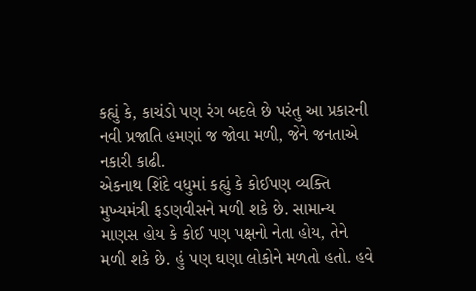કહ્યું કે, કાચંડો પણ રંગ બદલે છે પરંતુ આ પ્રકારની નવી પ્રજાતિ હમણાં જ જોવા મળી, જેને જનતાએ નકારી કાઢી.
એકનાથ શિંદે વધુમાં કહ્યું કે કોઈપણ વ્યક્તિ મુખ્યમંત્રી ફડણવીસને મળી શકે છે. સામાન્ય માણસ હોય કે કોઈ પણ પક્ષનો નેતા હોય, તેને મળી શકે છે. હું પણ ઘણા લોકોને મળતો હતો. હવે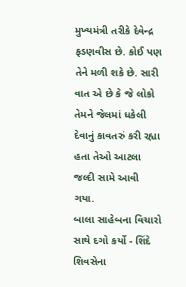મુખ્યમંત્રી તરીકે દેવેન્દ્ર ફડણવીસ છે. કોઈ પણ તેને મળી શકે છે. સારી વાત એ છે કે જે લોકો તેમને જેલમાં ધકેલી દેવાનું કાવતરું કરી રહ્યા હતા તેઓ આટલા જલ્દી સામે આવી ગયા.
બાલા સાહેબના વિચારો સાથે દગો કર્યો - શિંદે
શિવસેના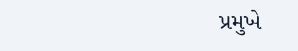પ્રમુખે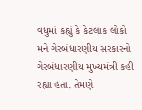વધુમાં કહ્યું કે કેટલાક લોકો મને ગેરબંધારણીય સરકારનો ગેરબંધારણીય મુખ્યમંત્રી કહી રહ્યા હતા. તેમણે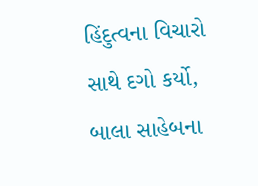હિંદુત્વના વિચારો સાથે દગો કર્યો, બાલા સાહેબના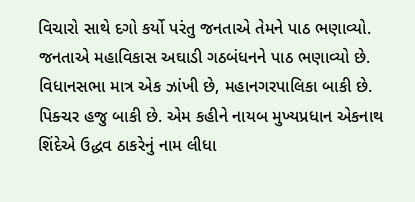વિચારો સાથે દગો કર્યો પરંતુ જનતાએ તેમને પાઠ ભણાવ્યો. જનતાએ મહાવિકાસ અઘાડી ગઠબંધનને પાઠ ભણાવ્યો છે. વિધાનસભા માત્ર એક ઝાંખી છે, મહાનગરપાલિકા બાકી છે. પિક્ચર હજુ બાકી છે. એમ કહીને નાયબ મુખ્યપ્રધાન એકનાથ શિંદેએ ઉદ્ધવ ઠાકરેનું નામ લીધા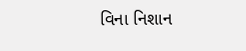વિના નિશાન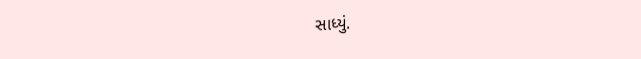સાધ્યું.